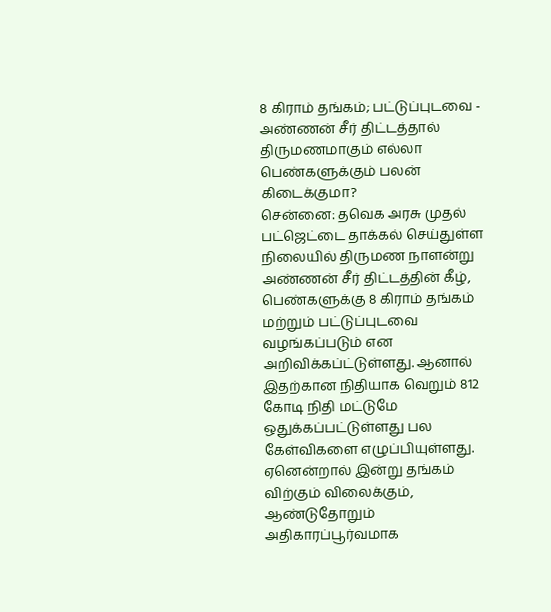8 கிராம் தங்கம்; பட்டுப்புடவை - அண்ணன் சீர் திட்டத்தால் திருமணமாகும் எல்லா பெண்களுக்கும் பலன் கிடைக்குமா?
சென்னை: தவெக அரசு முதல் பட்ஜெட்டை தாக்கல் செய்துள்ள நிலையில் திருமண நாளன்று அண்ணன் சீர் திட்டத்தின் கீழ், பெண்களுக்கு 8 கிராம் தங்கம் மற்றும் பட்டுப்புடவை வழங்கப்படும் என அறிவிக்கப்ட்டுள்ளது. ஆனால் இதற்கான நிதியாக வெறும் 812 கோடி நிதி மட்டுமே ஒதுக்கப்பட்டுள்ளது பல கேள்விகளை எழுப்பியுள்ளது. ஏனென்றால் இன்று தங்கம் விற்கும் விலைக்கும், ஆண்டுதோறும் அதிகாரப்பூர்வமாக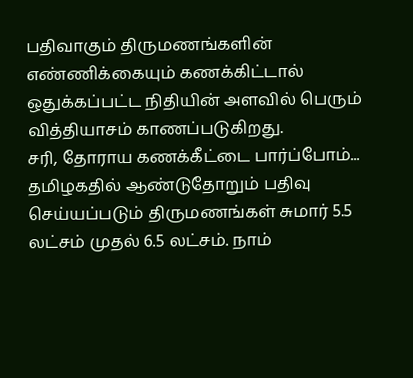பதிவாகும் திருமணங்களின் எண்ணிக்கையும் கணக்கிட்டால் ஒதுக்கப்பட்ட நிதியின் அளவில் பெரும் வித்தியாசம் காணப்படுகிறது.
சரி, தோராய கணக்கீட்டை பார்ப்போம்... தமிழகதில் ஆண்டுதோறும் பதிவு செய்யப்படும் திருமணங்கள் சுமார் 5.5 லட்சம் முதல் 6.5 லட்சம். நாம்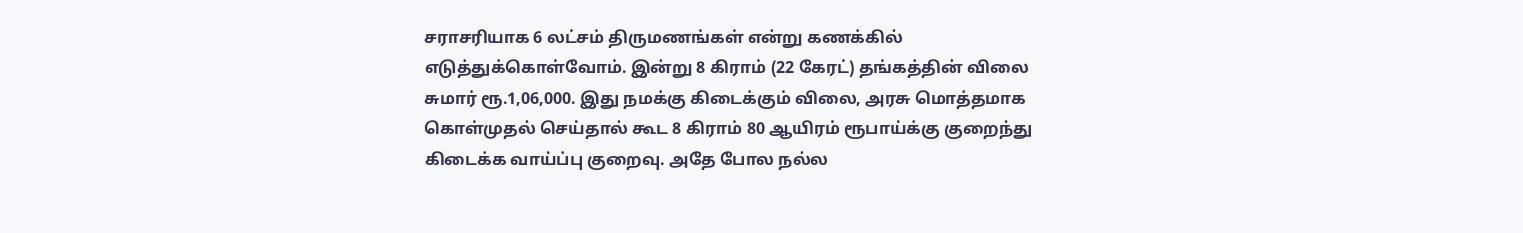சராசரியாக 6 லட்சம் திருமணங்கள் என்று கணக்கில் எடுத்துக்கொள்வோம். இன்று 8 கிராம் (22 கேரட்) தங்கத்தின் விலை சுமார் ரூ.1,06,000. இது நமக்கு கிடைக்கும் விலை, அரசு மொத்தமாக கொள்முதல் செய்தால் கூட 8 கிராம் 80 ஆயிரம் ரூபாய்க்கு குறைந்து கிடைக்க வாய்ப்பு குறைவு. அதே போல நல்ல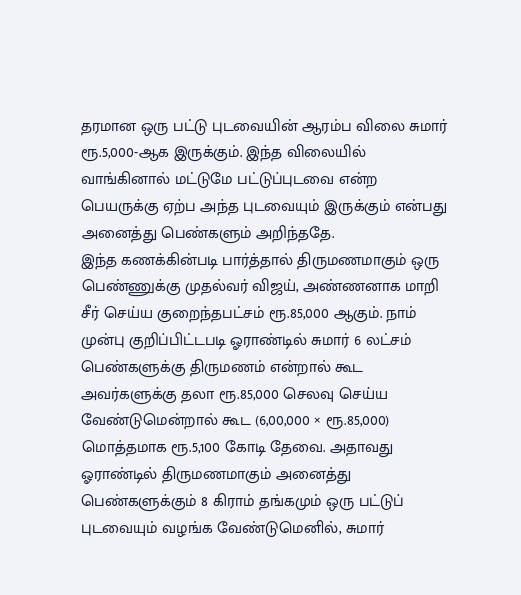தரமான ஒரு பட்டு புடவையின் ஆரம்ப விலை சுமார் ரூ.5,000-ஆக இருக்கும். இந்த விலையில் வாங்கினால் மட்டுமே பட்டுப்புடவை என்ற பெயருக்கு ஏற்ப அந்த புடவையும் இருக்கும் என்பது அனைத்து பெண்களும் அறிந்ததே.
இந்த கணக்கின்படி பார்த்தால் திருமணமாகும் ஒரு பெண்ணுக்கு முதல்வர் விஜய், அண்ணனாக மாறி சீர் செய்ய குறைந்தபட்சம் ரூ.85,000 ஆகும். நாம் முன்பு குறிப்பிட்டபடி ஓராண்டில் சுமார் 6 லட்சம் பெண்களுக்கு திருமணம் என்றால் கூட அவர்களுக்கு தலா ரூ.85,000 செலவு செய்ய வேண்டுமென்றால் கூட (6,00,000 × ரூ.85,000) மொத்தமாக ரூ.5,100 கோடி தேவை. அதாவது ஓராண்டில் திருமணமாகும் அனைத்து பெண்களுக்கும் 8 கிராம் தங்கமும் ஒரு பட்டுப் புடவையும் வழங்க வேண்டுமெனில், சுமார்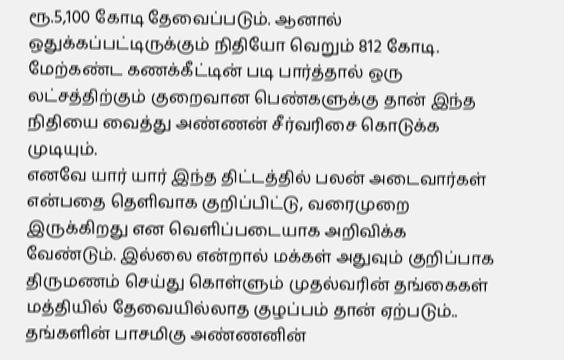ரூ.5,100 கோடி தேவைப்படும். ஆனால் ஒதுக்கப்பட்டிருக்கும் நிதியோ வெறும் 812 கோடி. மேற்கண்ட கணக்கீட்டின் படி பார்த்தால் ஒரு லட்சத்திற்கும் குறைவான பெண்களுக்கு தான் இந்த நிதியை வைத்து அண்ணன் சீர்வரிசை கொடுக்க முடியும்.
எனவே யார் யார் இந்த திட்டத்தில் பலன் அடைவார்கள் என்பதை தெளிவாக குறிப்பிட்டு, வரைமுறை இருக்கிறது என வெளிப்படையாக அறிவிக்க வேண்டும். இல்லை என்றால் மக்கள் அதுவும் குறிப்பாக திருமணம் செய்து கொள்ளும் முதல்வரின் தங்கைகள் மத்தியில் தேவையில்லாத குழப்பம் தான் ஏற்படும்.. தங்களின் பாசமிகு அண்ணனின்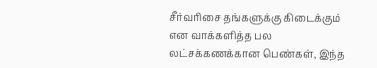சீர்வரிசை தங்களுக்கு கிடைக்கும் என வாக்களித்த பல லட்சக்கணக்கான பெண்கள், இந்த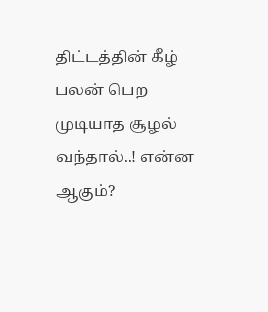திட்டத்தின் கீழ் பலன் பெற முடியாத சூழல் வந்தால்..! என்ன ஆகும்?